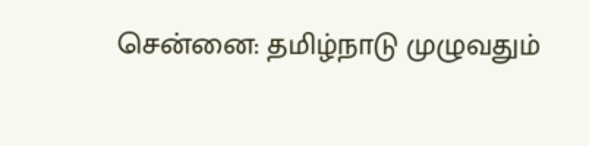சென்னை: தமிழ்நாடு முழுவதும்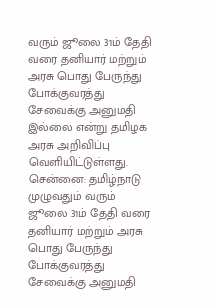வரும் ஜூலை 31ம் தேதி வரை தனியார் மற்றும் அரசு பொது பேருந்து போக்குவரத்து சேவைக்கு அனுமதி இல்லை என்று தமிழக அரசு அறிவிப்பு வெளியிட்டுள்ளது.
சென்னை: தமிழ்நாடு முழுவதும் வரும் ஜூலை 31ம் தேதி வரை தனியார் மற்றும் அரசு பொது பேருந்து போக்குவரத்து சேவைக்கு அனுமதி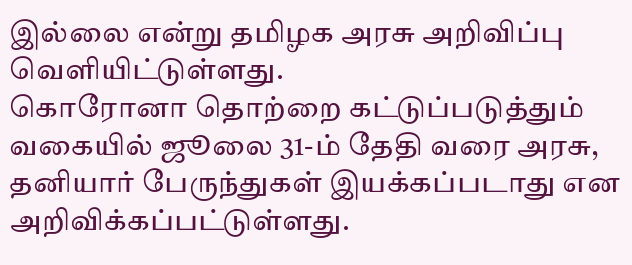இல்லை என்று தமிழக அரசு அறிவிப்பு வெளியிட்டுள்ளது.
கொரோனா தொற்றை கட்டுப்படுத்தும் வகையில் ஜூலை 31-ம் தேதி வரை அரசு, தனியார் பேருந்துகள் இயக்கப்படாது என அறிவிக்கப்பட்டுள்ளது.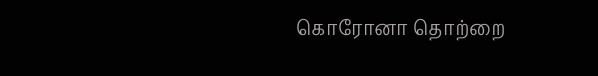கொரோனா தொற்றை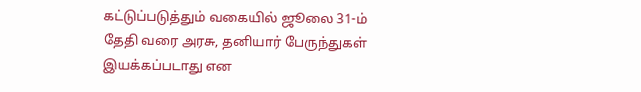கட்டுப்படுத்தும் வகையில் ஜூலை 31-ம் தேதி வரை அரசு, தனியார் பேருந்துகள் இயக்கப்படாது என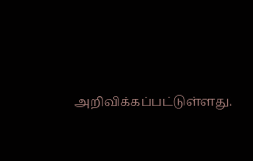அறிவிக்கப்பட்டுள்ளது.